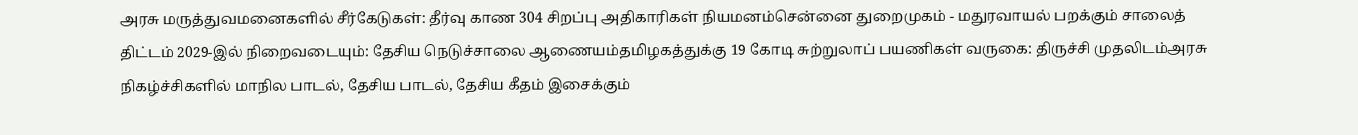அரசு மருத்துவமனைகளில் சீர்கேடுகள்: தீர்வு காண 304 சிறப்பு அதிகாரிகள் நியமனம்சென்னை துறைமுகம் - மதுரவாயல் பறக்கும் சாலைத் திட்டம் 2029-இல் நிறைவடையும்: தேசிய நெடுச்சாலை ஆணையம்தமிழகத்துக்கு 19 கோடி சுற்றுலாப் பயணிகள் வருகை: திருச்சி முதலிடம்அரசு நிகழ்ச்சிகளில் மாநில பாடல், தேசிய பாடல், தேசிய கீதம் இசைக்கும்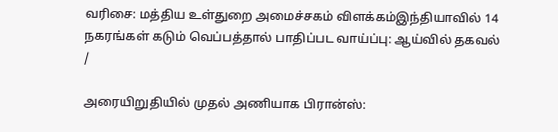வரிசை: மத்திய உள்துறை அமைச்சகம் விளக்கம்இந்தியாவில் 14 நகரங்கள் கடும் வெப்பத்தால் பாதிப்பட வாய்ப்பு: ஆய்வில் தகவல்
/

அரையிறுதியில் முதல் அணியாக பிரான்ஸ்: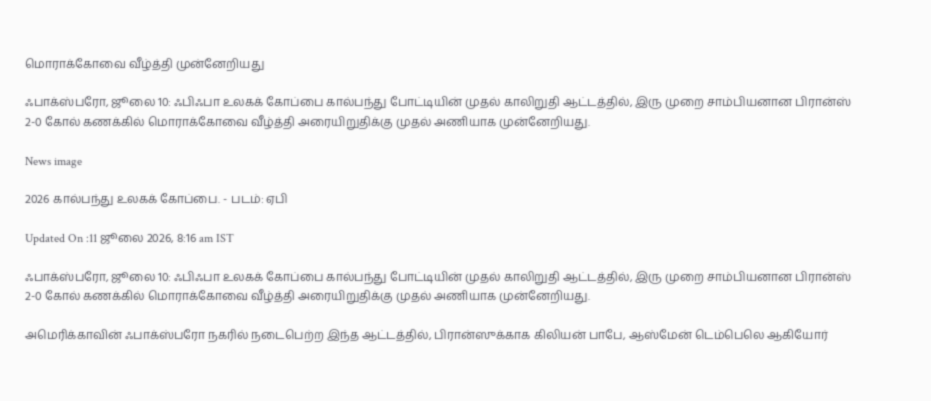மொராக்கோவை வீழ்த்தி முன்னேறியது

ஃபாக்ஸ்பரோ, ஜூலை 10: ஃபிஃபா உலகக் கோப்பை கால்பந்து போட்டியின் முதல் காலிறுதி ஆட்டத்தில், இரு முறை சாம்பியனான பிரான்ஸ் 2-0 கோல் கணக்கில் மொராக்கோவை வீழ்த்தி அரையிறுதிக்கு முதல் அணியாக முன்னேறியது.

News image

2026 கால்பந்து உலகக் கோப்பை. - படம்: ஏபி

Updated On :11 ஜூலை 2026, 8:16 am IST

ஃபாக்ஸ்பரோ, ஜூலை 10: ஃபிஃபா உலகக் கோப்பை கால்பந்து போட்டியின் முதல் காலிறுதி ஆட்டத்தில், இரு முறை சாம்பியனான பிரான்ஸ் 2-0 கோல் கணக்கில் மொராக்கோவை வீழ்த்தி அரையிறுதிக்கு முதல் அணியாக முன்னேறியது.

அமெரிக்காவின் ஃபாக்ஸ்பரோ நகரில் நடைபெற்ற இந்த ஆட்டத்தில், பிரான்ஸுக்காக கிலியன் பாபே, ஆஸ்மேன் டெம்பெலெ ஆகியோர்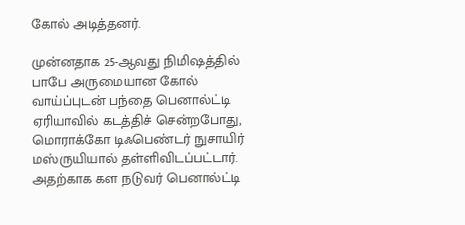கோல் அடித்தனர்.

முன்னதாக 25-ஆவது நிமிஷத்தில் பாபே அருமையான கோல் வாய்ப்புடன் பந்தை பெனால்ட்டி ஏரியாவில் கடத்திச் சென்றபோது, மொராக்கோ டிஃபெண்டர் நுசாயிர் மஸ்ருயியால் தள்ளிவிடப்பட்டார். அதற்காக கள நடுவர் பெனால்ட்டி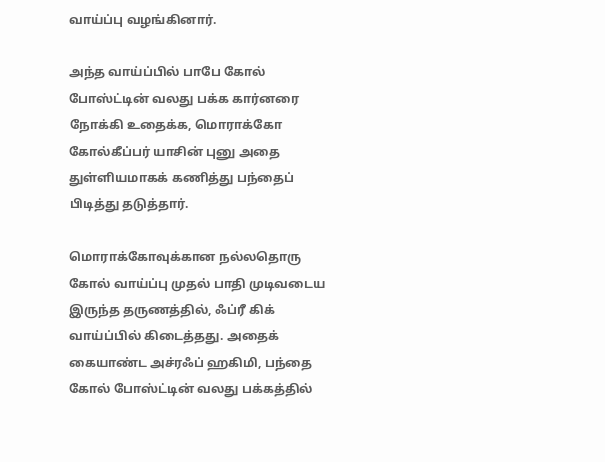வாய்ப்பு வழங்கினார்.

அந்த வாய்ப்பில் பாபே கோல் போஸ்ட்டின் வலது பக்க கார்னரை நோக்கி உதைக்க, மொராக்கோ கோல்கீப்பர் யாசின் புனு அதை துள்ளியமாகக் கணித்து பந்தைப் பிடித்து தடுத்தார்.

மொராக்கோவுக்கான நல்லதொரு கோல் வாய்ப்பு முதல் பாதி முடிவடைய இருந்த தருணத்தில், ஃப்ரீ கிக் வாய்ப்பில் கிடைத்தது. அதைக் கையாண்ட அச்ரஃப் ஹகிமி, பந்தை கோல் போஸ்ட்டின் வலது பக்கத்தில்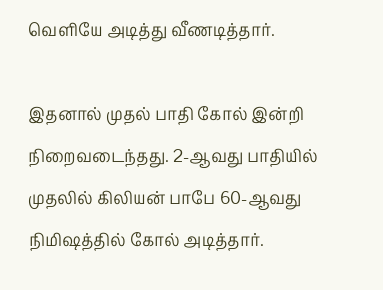வெளியே அடித்து வீணடித்தார்.

இதனால் முதல் பாதி கோல் இன்றி நிறைவடைந்தது. 2-ஆவது பாதியில் முதலில் கிலியன் பாபே 60-ஆவது நிமிஷத்தில் கோல் அடித்தார்.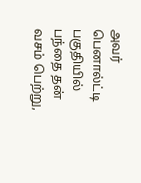அவர் பெனால்ட்டி பகுதியில் பந்தை தன் வசம் பெற்று,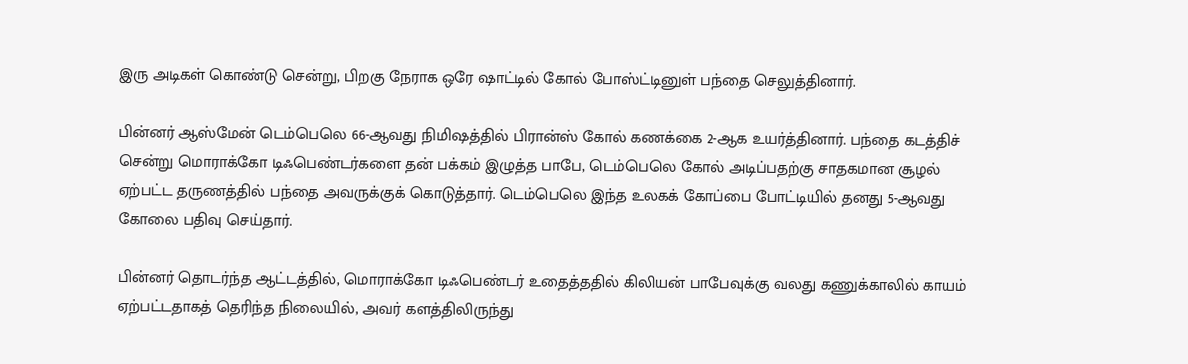இரு அடிகள் கொண்டு சென்று, பிறகு நேராக ஒரே ஷாட்டில் கோல் போஸ்ட்டினுள் பந்தை செலுத்தினார்.

பின்னர் ஆஸ்மேன் டெம்பெலெ 66-ஆவது நிமிஷத்தில் பிரான்ஸ் கோல் கணக்கை 2-ஆக உயர்த்தினார். பந்தை கடத்திச் சென்று மொராக்கோ டிஃபெண்டர்களை தன் பக்கம் இழுத்த பாபே, டெம்பெலெ கோல் அடிப்பதற்கு சாதகமான சூழல் ஏற்பட்ட தருணத்தில் பந்தை அவருக்குக் கொடுத்தார். டெம்பெலெ இந்த உலகக் கோப்பை போட்டியில் தனது 5-ஆவது கோலை பதிவு செய்தார்.

பின்னர் தொடர்ந்த ஆட்டத்தில், மொராக்கோ டிஃபெண்டர் உதைத்ததில் கிலியன் பாபேவுக்கு வலது கணுக்காலில் காயம் ஏற்பட்டதாகத் தெரிந்த நிலையில், அவர் களத்திலிருந்து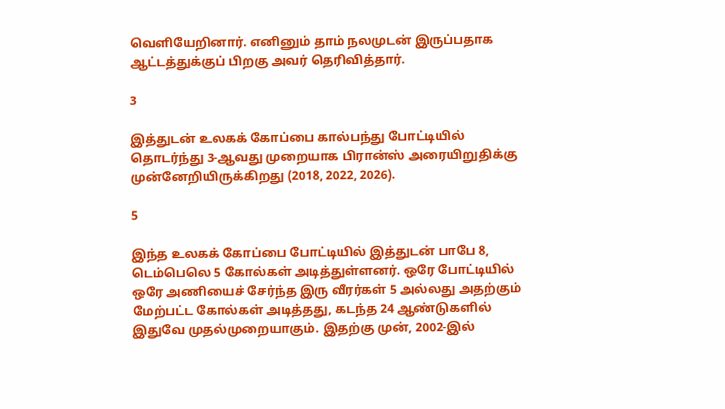வெளியேறினார். எனினும் தாம் நலமுடன் இருப்பதாக ஆட்டத்துக்குப் பிறகு அவர் தெரிவித்தார்.

3

இத்துடன் உலகக் கோப்பை கால்பந்து போட்டியில் தொடர்ந்து 3-ஆவது முறையாக பிரான்ஸ் அரையிறுதிக்கு முன்னேறியிருக்கிறது (2018, 2022, 2026).

5

இந்த உலகக் கோப்பை போட்டியில் இத்துடன் பாபே 8, டெம்பெலெ 5 கோல்கள் அடித்துள்ளனர். ஒரே போட்டியில் ஒரே அணியைச் சேர்ந்த இரு வீரர்கள் 5 அல்லது அதற்கும் மேற்பட்ட கோல்கள் அடித்தது, கடந்த 24 ஆண்டுகளில் இதுவே முதல்முறையாகும். இதற்கு முன், 2002-இல்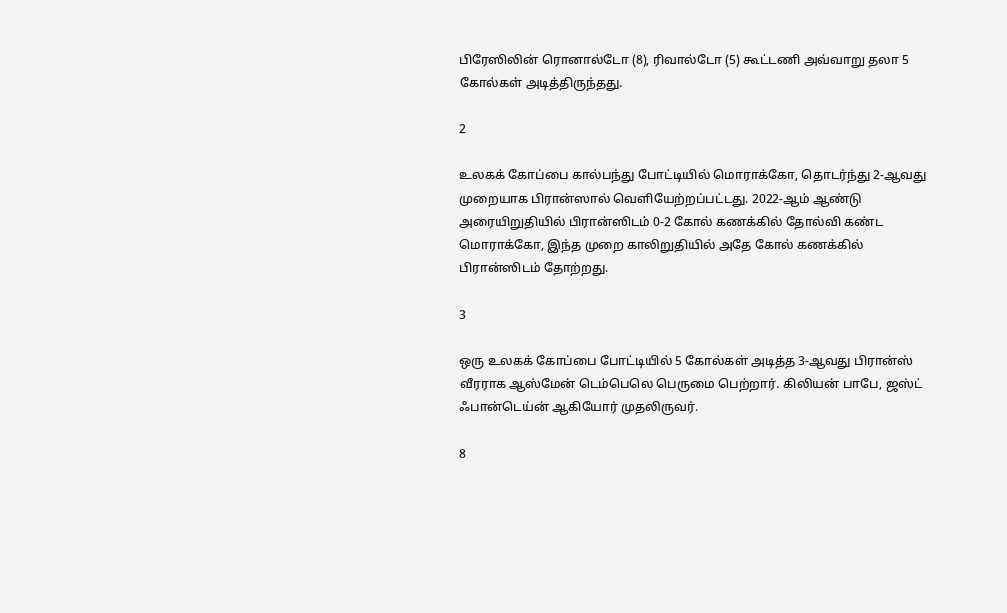பிரேஸிலின் ரொனால்டோ (8), ரிவால்டோ (5) கூட்டணி அவ்வாறு தலா 5 கோல்கள் அடித்திருந்தது.

2

உலகக் கோப்பை கால்பந்து போட்டியில் மொராக்கோ, தொடர்ந்து 2-ஆவது முறையாக பிரான்ஸால் வெளியேற்றப்பட்டது. 2022-ஆம் ஆண்டு அரையிறுதியில் பிரான்ஸிடம் 0-2 கோல் கணக்கில் தோல்வி கண்ட மொராக்கோ, இந்த முறை காலிறுதியில் அதே கோல் கணக்கில் பிரான்ஸிடம் தோற்றது.

3

ஒரு உலகக் கோப்பை போட்டியில் 5 கோல்கள் அடித்த 3-ஆவது பிரான்ஸ் வீரராக ஆஸ்மேன் டெம்பெலெ பெருமை பெற்றார். கிலியன் பாபே, ஜஸ்ட் ஃபான்டெய்ன் ஆகியோர் முதலிருவர்.

8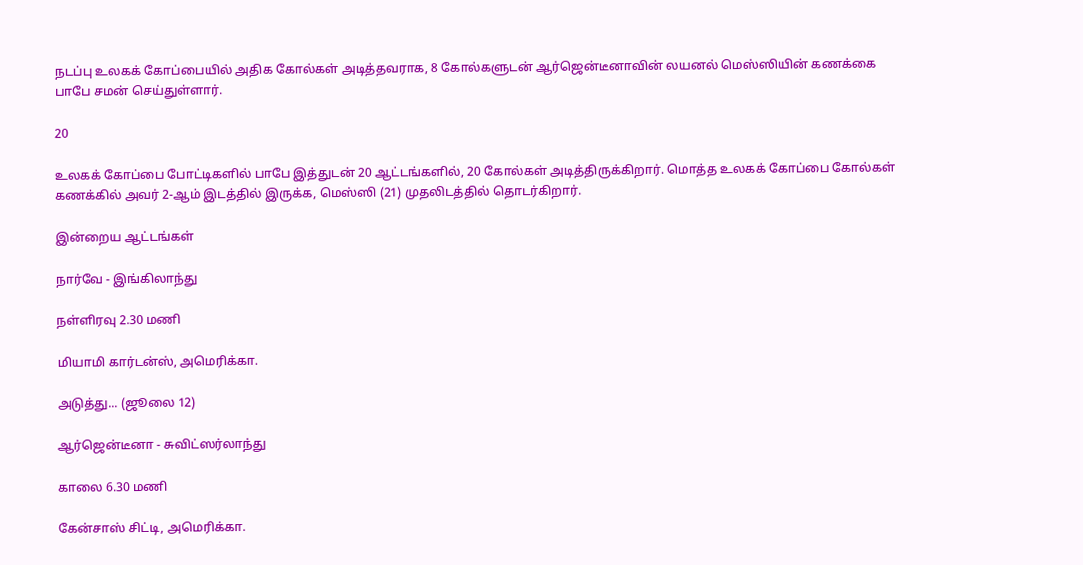நடப்பு உலகக் கோப்பையில் அதிக கோல்கள் அடித்தவராக, 8 கோல்களுடன் ஆர்ஜென்டீனாவின் லயனல் மெஸ்ஸியின் கணக்கை பாபே சமன் செய்துள்ளார்.

20

உலகக் கோப்பை போட்டிகளில் பாபே இத்துடன் 20 ஆட்டங்களில், 20 கோல்கள் அடித்திருக்கிறார். மொத்த உலகக் கோப்பை கோல்கள் கணக்கில் அவர் 2-ஆம் இடத்தில் இருக்க, மெஸ்ஸி (21) முதலிடத்தில் தொடர்கிறார்.

இன்றைய ஆட்டங்கள்

நார்வே - இங்கிலாந்து

நள்ளிரவு 2.30 மணி

மியாமி கார்டன்ஸ், அமெரிக்கா.

அடுத்து... (ஜூலை 12)

ஆர்ஜென்டீனா - சுவிட்ஸர்லாந்து

காலை 6.30 மணி

கேன்சாஸ் சிட்டி, அமெரிக்கா.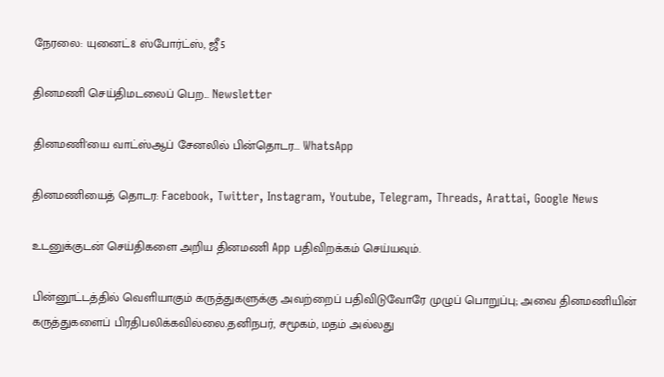நேரலை: யுனைட்8 ஸ்போர்ட்ஸ், ஜீ5

தினமணி செய்திமடலைப் பெற... Newsletter

தினமணி'யை வாட்ஸ்ஆப் சேனலில் பின்தொடர... WhatsApp

தினமணியைத் தொடர: Facebook, Twitter, Instagram, Youtube, Telegram, Threads, Arattai, Google News

உடனுக்குடன் செய்திகளை அறிய தினமணி App பதிவிறக்கம் செய்யவும்.

பின்னூட்டத்தில் வெளியாகும் கருத்துகளுக்கு அவற்றைப் பதிவிடுவோரே முழுப் பொறுப்பு; அவை தினமணியின் கருத்துகளைப் பிரதிபலிக்கவில்லை.தனிநபர், சமூகம், மதம் அல்லது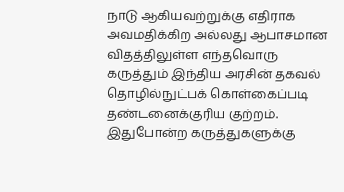நாடு ஆகியவற்றுக்கு எதிராக அவமதிக்கிற அல்லது ஆபாசமான விதத்திலுள்ள எந்தவொரு கருத்தும் இந்திய அரசின் தகவல் தொழில்நுட்பக் கொள்கைப்படி தண்டனைக்குரிய குற்றம். இதுபோன்ற கருத்துகளுக்கு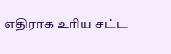எதிராக உரிய சட்ட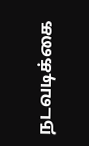நடவடிக்கை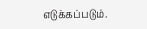எடுக்கப்படும்.